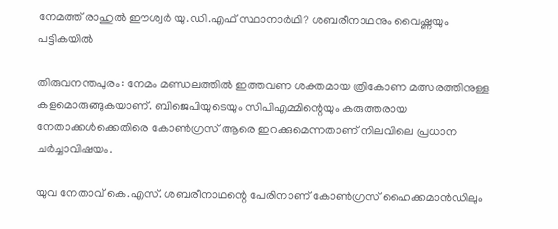നേമത്ത് രാഹുല്‍ ഈശ്വർ യു.ഡി.എഫ് സ്ഥാനാര്‍ഥി? ശബരീനാഥനും വൈഷ്ണയും പട്ടികയില്‍

തിരുവനന്തപുരം: നേമം മണ്ഡലത്തില്‍ ഇത്തവണ ശക്തമായ ത്രികോണ മത്സരത്തിനുള്ള കളമൊരുങ്ങുകയാണ്. ബിജെപിയുടെയും സിപിഎമ്മിന്റെയും കരുത്തരായ നേതാക്കള്‍ക്കെതിരെ കോണ്‍ഗ്രസ് ആരെ ഇറക്കുമെന്നതാണ് നിലവിലെ പ്രധാന ചര്‍ച്ചാവിഷയം.

യുവ നേതാവ് കെ.എസ്. ശബരീനാഥന്റെ പേരിനാണ് കോണ്‍ഗ്രസ് ഹൈക്കമാന്‍ഡിലും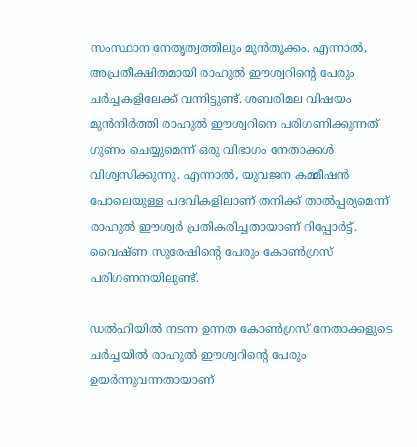സംസ്ഥാന നേതൃത്വത്തിലും മുന്‍തൂക്കം. എന്നാല്‍, അപ്രതീക്ഷിതമായി രാഹുല്‍ ഈശ്വറിന്റെ പേരും ചര്‍ച്ചകളിലേക്ക് വന്നിട്ടുണ്ട്. ശബരിമല വിഷയം മുന്‍നിര്‍ത്തി രാഹുല്‍ ഈശ്വറിനെ പരിഗണിക്കുന്നത് ഗുണം ചെയ്യുമെന്ന് ഒരു വിഭാഗം നേതാക്കള്‍ വിശ്വസിക്കുന്നു. എന്നാല്‍, യുവജന കമ്മീഷന്‍ പോലെയുള്ള പദവികളിലാണ് തനിക്ക് താല്‍പ്പര്യമെന്ന് രാഹുല്‍ ഈശ്വര്‍ പ്രതികരിച്ചതായാണ് റിപ്പോര്‍ട്ട്. വൈഷ്ണ സുരേഷിന്റെ പേരും കോണ്‍ഗ്രസ് പരിഗണനയിലുണ്ട്.

ഡല്‍ഹിയില്‍ നടന്ന ഉന്നത കോണ്‍ഗ്രസ് നേതാക്കളുടെ ചര്‍ച്ചയില്‍ രാഹുല്‍ ഈശ്വറിന്റെ പേരും ഉയര്‍ന്നുവന്നതായാണ്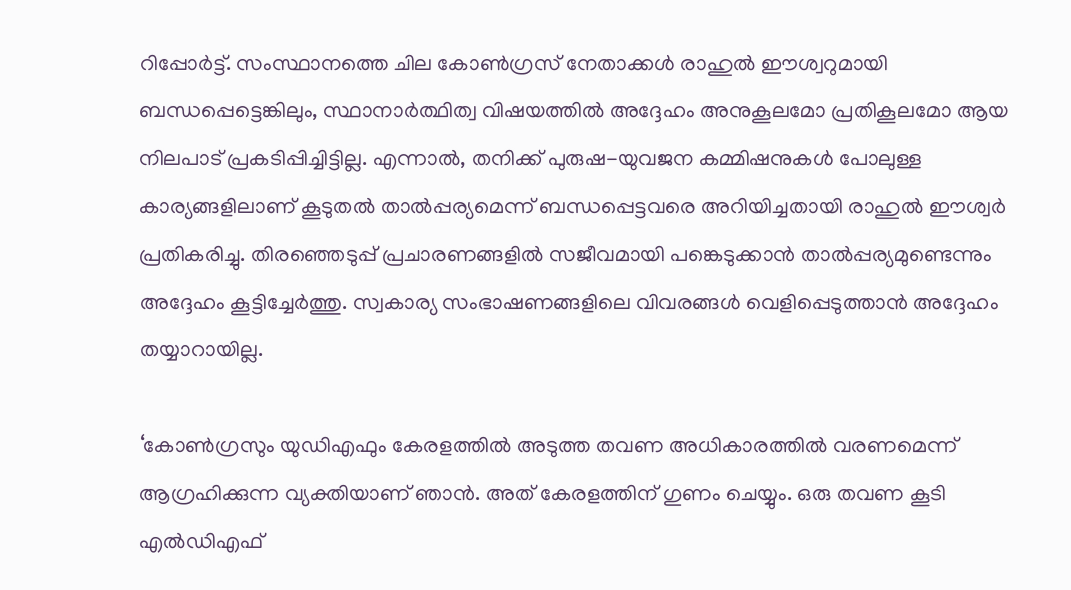റിപ്പോര്‍ട്ട്. സംസ്ഥാനത്തെ ചില കോണ്‍ഗ്രസ് നേതാക്കള്‍ രാഹുല്‍ ഈശ്വറുമായി ബന്ധപ്പെട്ടെങ്കിലും, സ്ഥാനാര്‍ത്ഥിത്വ വിഷയത്തില്‍ അദ്ദേഹം അനുകൂലമോ പ്രതികൂലമോ ആയ നിലപാട് പ്രകടിപ്പിച്ചിട്ടില്ല. എന്നാല്‍, തനിക്ക് പുരുഷ-യുവജന കമ്മിഷനുകള്‍ പോലുള്ള കാര്യങ്ങളിലാണ് കൂടുതല്‍ താല്‍പ്പര്യമെന്ന് ബന്ധപ്പെട്ടവരെ അറിയിച്ചതായി രാഹുല്‍ ഈശ്വര്‍ പ്രതികരിച്ചു. തിരഞ്ഞെടുപ്പ് പ്രചാരണങ്ങളില്‍ സജീവമായി പങ്കെടുക്കാന്‍ താല്‍പ്പര്യമുണ്ടെന്നും അദ്ദേഹം കൂട്ടിച്ചേര്‍ത്തു. സ്വകാര്യ സംഭാഷണങ്ങളിലെ വിവരങ്ങള്‍ വെളിപ്പെടുത്താന്‍ അദ്ദേഹം തയ്യാറായില്ല.

‘കോണ്‍ഗ്രസും യുഡിഎഫും കേരളത്തില്‍ അടുത്ത തവണ അധികാരത്തില്‍ വരണമെന്ന് ആഗ്രഹിക്കുന്ന വ്യക്തിയാണ് ഞാന്‍. അത് കേരളത്തിന് ഗുണം ചെയ്യും. ഒരു തവണ കൂടി എല്‍ഡിഎഫ്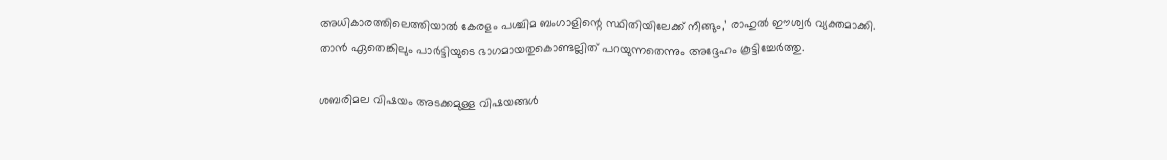അധികാരത്തിലെത്തിയാല്‍ കേരളം പശ്ചിമ ബംഗാളിന്റെ സ്ഥിതിയിലേക്ക് നീങ്ങും,’ രാഹുല്‍ ഈശ്വര്‍ വ്യക്തമാക്കി. താന്‍ ഏതെങ്കിലും പാര്‍ട്ടിയുടെ ഭാഗമായതുകൊണ്ടല്ലിത് പറയുന്നതെന്നും അദ്ദേഹം കൂട്ടിച്ചേര്‍ത്തു.

ശബരിമല വിഷയം അടക്കമുള്ള വിഷയങ്ങള്‍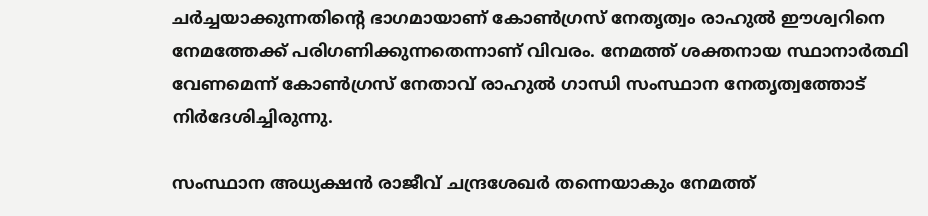ചര്‍ച്ചയാക്കുന്നതിന്റെ ഭാഗമായാണ് കോണ്‍ഗ്രസ് നേതൃത്വം രാഹുല്‍ ഈശ്വറിനെ നേമത്തേക്ക് പരിഗണിക്കുന്നതെന്നാണ് വിവരം. നേമത്ത് ശക്തനായ സ്ഥാനാര്‍ത്ഥി വേണമെന്ന് കോണ്‍ഗ്രസ് നേതാവ് രാഹുല്‍ ഗാന്ധി സംസ്ഥാന നേതൃത്വത്തോട് നിര്‍ദേശിച്ചിരുന്നു.

സംസ്ഥാന അധ്യക്ഷന്‍ രാജീവ് ചന്ദ്രശേഖര്‍ തന്നെയാകും നേമത്ത്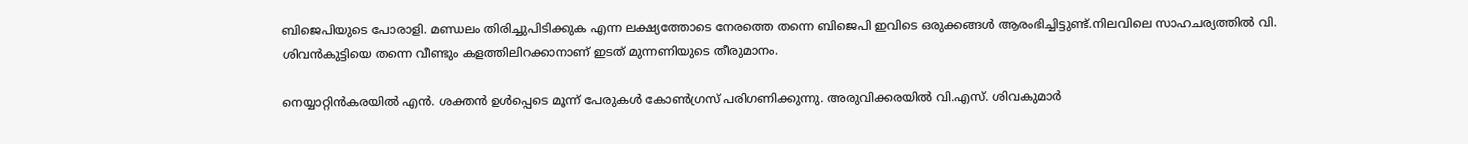ബിജെപിയുടെ പോരാളി. മണ്ഡലം തിരിച്ചുപിടിക്കുക എന്ന ലക്ഷ്യത്തോടെ നേരത്തെ തന്നെ ബിജെപി ഇവിടെ ഒരുക്കങ്ങള്‍ ആരംഭിച്ചിട്ടുണ്ട്.നിലവിലെ സാഹചര്യത്തില്‍ വി. ശിവന്‍കുട്ടിയെ തന്നെ വീണ്ടും കളത്തിലിറക്കാനാണ് ഇടത് മുന്നണിയുടെ തീരുമാനം.

നെയ്യാറ്റിന്‍കരയില്‍ എന്‍. ശക്തന്‍ ഉള്‍പ്പെടെ മൂന്ന് പേരുകള്‍ കോണ്‍ഗ്രസ് പരിഗണിക്കുന്നു. അരുവിക്കരയില്‍ വി.എസ്. ശിവകുമാര്‍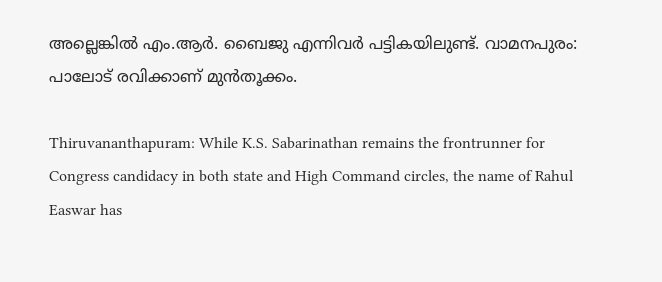അല്ലെങ്കില്‍ എം.ആര്‍. ബൈജു എന്നിവര്‍ പട്ടികയിലുണ്ട്. വാമനപുരം: പാലോട് രവിക്കാണ് മുന്‍തൂക്കം.

Thiruvananthapuram: While K.S. Sabarinathan remains the frontrunner for Congress candidacy in both state and High Command circles, the name of Rahul Easwar has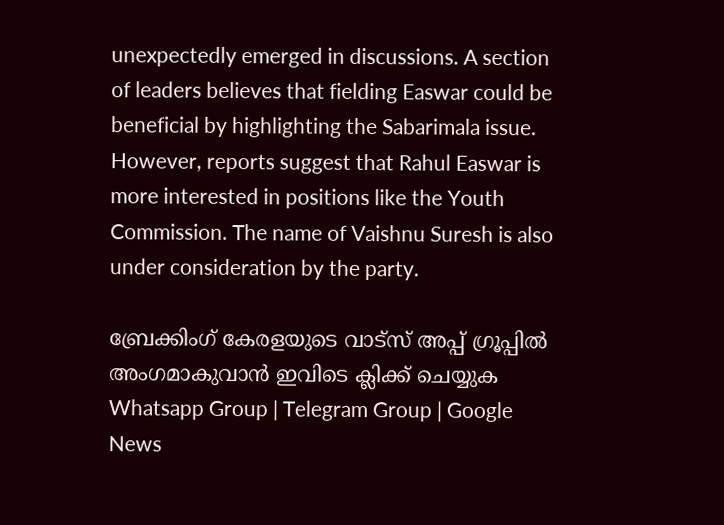unexpectedly emerged in discussions. A section of leaders believes that fielding Easwar could be beneficial by highlighting the Sabarimala issue. However, reports suggest that Rahul Easwar is more interested in positions like the Youth Commission. The name of Vaishnu Suresh is also under consideration by the party.

ബ്രേക്കിംഗ് കേരളയുടെ വാട്സ് അപ്പ് ഗ്രൂപ്പിൽ അംഗമാകുവാൻ ഇവിടെ ക്ലിക്ക് ചെയ്യുക Whatsapp Group | Telegram Group | Google News